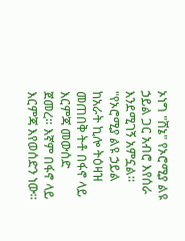ኦነግ "ሸኔ" የኦሮሚያ ልዩ ኃይል ጋር አብሮ እየሰራ እንደሚገኝ አምኗል። "የኦሮሚያ ልዩ ኃይል ከአራት ኪሎ ትዕዛዝ መጠበቅ ትቶ በፋኖ ላይ እርምጃ መውሰድ ጀመረ። እኛም በፋኖ ላይ እርምጃ እየወሰድን ነው።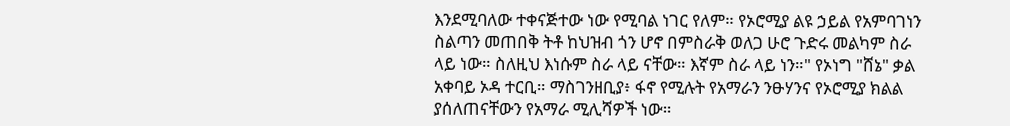እንደሚባለው ተቀናጅተው ነው የሚባል ነገር የለም። የኦሮሚያ ልዩ ኃይል የአምባገነን ስልጣን መጠበቅ ትቶ ከህዝብ ጎን ሆኖ በምስራቅ ወለጋ ሁሮ ጉድሩ መልካም ስራ ላይ ነው። ስለዚህ እነሱም ስራ ላይ ናቸው። እኛም ስራ ላይ ነን።" የኦነግ "ሸኔ" ቃል አቀባይ ኦዳ ተርቢ። ማስገንዘቢያ፥ ፋኖ የሚሉት የአማራን ንፁሃንና የኦሮሚያ ክልል ያሰለጠናቸውን የአማራ ሚሊሻዎች ነው።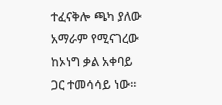ተፈናቅሎ ጫካ ያለው አማራም የሚናገረው ከኦነግ ቃል አቀባይ ጋር ተመሳሳይ ነው።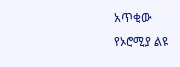አጥቂው የኦሮሚያ ልዩ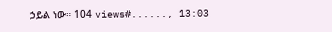ኃይል ነው። 104 views#......, 13:03